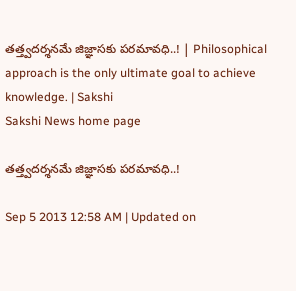తత్త్వదర్శనమే జిజ్ఞాసకు పరమావధి..! | Philosophical approach is the only ultimate goal to achieve knowledge. | Sakshi
Sakshi News home page

తత్త్వదర్శనమే జిజ్ఞాసకు పరమావధి..!

Sep 5 2013 12:58 AM | Updated on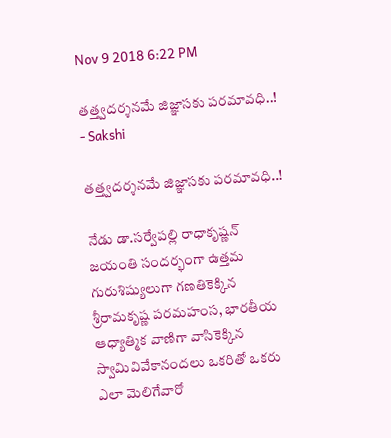Nov 9 2018 6:22 PM

తత్త్వదర్శనమే జిజ్ఞాసకు పరమావధి..! - Sakshi

తత్త్వదర్శనమే జిజ్ఞాసకు పరమావధి..!

నేడు డా.సర్వేపల్లి రాధాకృష్ణన్ జయంతి సందర్భంగా ఉత్తమ గురుశిష్యులుగా గణతికెక్కిన శ్రీరామకృష్ణ పరమహంస, భారతీయ ఆధ్యాత్మిక వాణిగా వాసికెక్కిన స్వామివివేకానందలు ఒకరితో ఒకరు ఎలా మెలిగేవారో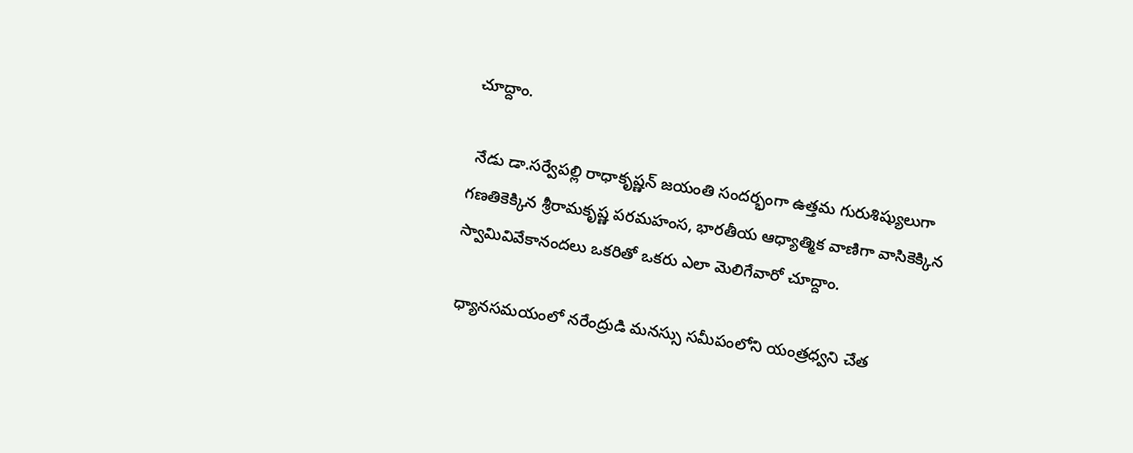చూద్దాం.

 నేడు డా.సర్వేపల్లి రాధాకృష్ణన్ జయంతి సందర్భంగా ఉత్తమ గురుశిష్యులుగా గణతికెక్కిన శ్రీరామకృష్ణ పరమహంస, భారతీయ ఆధ్యాత్మిక వాణిగా వాసికెక్కిన స్వామివివేకానందలు ఒకరితో ఒకరు ఎలా మెలిగేవారో చూద్దాం.

 ధ్యానసమయంలో నరేంద్రుడి మనస్సు సమీపంలోని యంత్రధ్వని చేత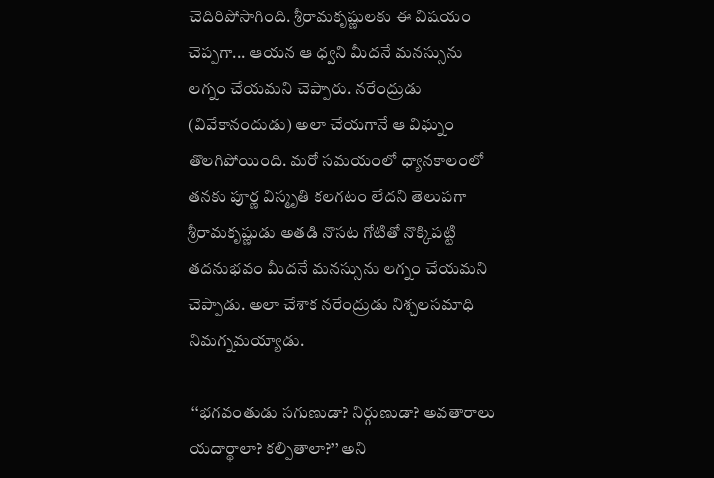చెదిరిపోసాగింది. శ్రీరామకృష్ణులకు ఈ విషయం చెప్పగా... ఆయన ఆ ధ్వని మీదనే మనస్సును లగ్నం చేయమని చెప్పారు. నరేంద్రుడు (వివేకానందుడు) అలా చేయగానే ఆ విఘ్నం తొలగిపోయింది. మరో సమయంలో ధ్యానకాలంలో తనకు పూర్ణ విస్మృతి కలగటం లేదని తెలుపగా శ్రీరామకృష్ణుడు అతడి నొసట గోటితో నొక్కిపట్టి తదనుభవం మీదనే మనస్సును లగ్నం చేయమని చెప్పాడు. అలా చేశాక నరేంద్రుడు నిశ్చలసమాధి నిమగ్నమయ్యాడు.

 ‘‘భగవంతుడు సగుణుడా? నిర్గుణుడా? అవతారాలు యదార్థాలా? కల్పితాలా?’’ అని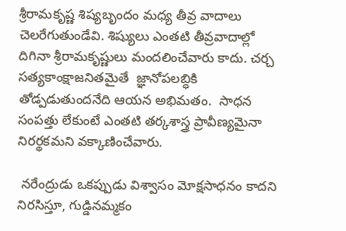శ్రీరామకృష్ణ శిష్యబృందం మధ్య తీవ్ర వాదాలు చెలరేగుతుండేవి. శిష్యులు ఎంతటి తీవ్రవాదాల్లో దిగినా శ్రీరామకృష్ణులు మందలించేవారు కాదు. చర్చ సత్యకాంక్షాజనితమైతే  జ్ఞానోపలబ్ధికి తోడ్పడుతుందనేది ఆయన అభిమతం.  సాధన సంపత్తు లేకుంటే ఎంతటి తర్కశాస్త్ర ప్రావీణ్యమైనా నిరర్థకమని వక్కాణించేవారు.

 నరేంద్రుడు ఒకప్పుడు విశ్వాసం మోక్షసాధనం కాదని నిరసిస్తూ, గుడ్డినమ్మకం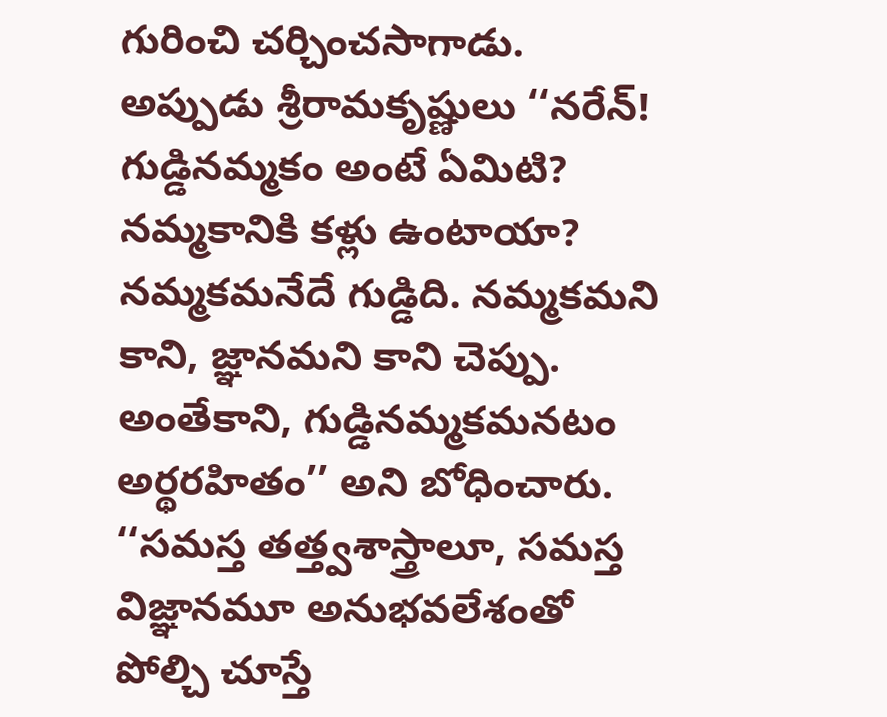గురించి చర్చించసాగాడు. అప్పుడు శ్రీరామకృష్ణులు ‘‘నరేన్! గుడ్డినమ్మకం అంటే ఏమిటి? నమ్మకానికి కళ్లు ఉంటాయా? నమ్మకమనేదే గుడ్డిది. నమ్మకమని కాని, జ్ఞానమని కాని చెప్పు. అంతేకాని, గుడ్డినమ్మకమనటం అర్థరహితం’’ అని బోధించారు. ‘‘సమస్త తత్త్వశాస్త్రాలూ, సమస్త విజ్ఞానమూ అనుభవలేశంతో పోల్చి చూస్తే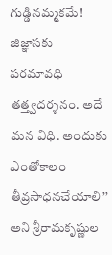గుడ్డినమ్మకమే! జిజ్ఞాసకు పరమావధి తత్త్వదర్శనం. అదే మన విధి. అందుకు ఎంతోకాలం తీవ్రసాధనచేయాలి’’ అని శ్రీరామకృష్ణుల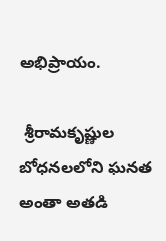అభిప్రాయం.

 శ్రీరామకృష్ణుల బోధనలలోని ఘనత అంతా అతడి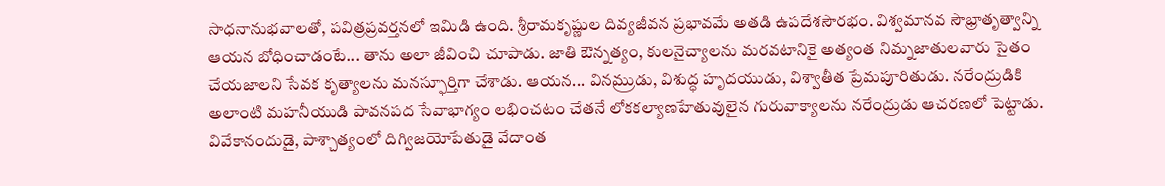సాధనానుభవాలతో, పవిత్రప్రవర్తనలో ఇమిడి ఉంది. శ్రీరామకృష్ణుల దివ్యజీవన ప్రభావమే అతడి ఉపదేశసౌరభం. విశ్వమానవ సౌభ్రాతృత్వాన్ని ఆయన బోధించాడంటే... తాను అలా జీవించి చూపాడు. జాతి ఔన్నత్యం, కులనైచ్యాలను మరవటానికై అత్యంత నిమ్నజాతులవారు సైతం చేయజాలని సేవక కృత్యాలను మనస్ఫూర్తిగా చేశాడు. ఆయన... వినమ్రుడు, విశుద్ధ హృదయుడు, విశ్వాతీత ప్రేమపూరితుడు. నరేంద్రుడికి అలాంటి మహనీయుడి పావనపద సేవాభాగ్యం లభించటం చేతనే లోకకల్యాణహేతువులైన గురువాక్యాలను నరేంద్రుడు ఆచరణలో పెట్టాడు. వివేకానందుడై, పాశ్చాత్యంలో దిగ్విజయోపేతుడై వేదాంత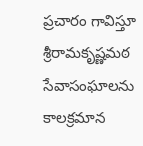ప్రచారం గావిస్తూ శ్రీరామకృష్ణమఠ సేవాసంఘాలను కాలక్రమాన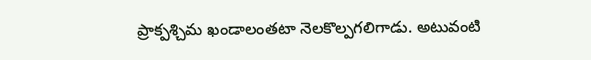ప్రాక్పశ్చిమ ఖండాలంతటా నెలకొల్పగలిగాడు. అటువంటి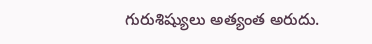గురుశిష్యులు అత్యంత అరుదు.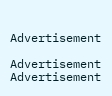Advertisement

Advertisement
Advertisement